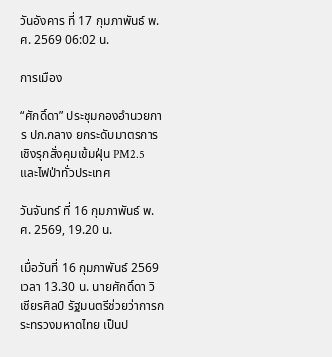วันอังคาร ที่ 17 กุมภาพันธ์ พ.ศ. 2569 06:02 น.

การเมือง

“ศักดิ์ดา” ประชุมกองอำนวยการ ปภ.กลาง ยกระดับมาตรการเชิงรุกสั่งคุมเข้มฝุ่น PM2.5 และไฟป่าทั่วประเทศ

วันจันทร์ ที่ 16 กุมภาพันธ์ พ.ศ. 2569, 19.20 น.

เมื่อวันที่ 16 กุมภาพันธ์ 2569  เวลา 13.30 น. นายศักดิ์ดา วิเชียรศิลป์ รัฐมนตรีช่วยว่าการกระทรวงมหาดไทย เป็นป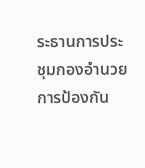ระธานการประชุมกองอำนวยการป้องกัน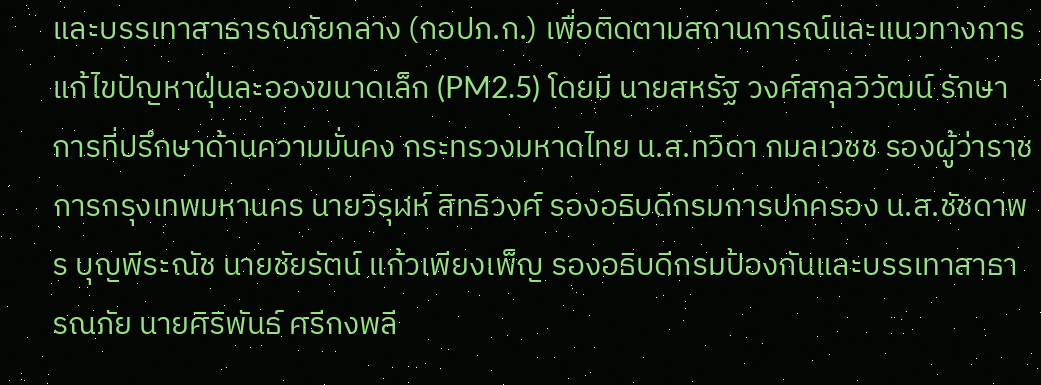และบรรเทาสาธารณภัยกลาง (กอปภ.ก.) เพื่อติดตามสถานการณ์และแนวทางการแก้ไขปัญหาฝุ่นละอองขนาดเล็ก (PM2.5) โดยมี นายสหรัฐ วงศ์สกุลวิวัฒน์ รักษาการที่ปรึกษาด้านความมั่นคง กระทรวงมหาดไทย น.ส.ทวิดา กมลเวชช รองผู้ว่าราชการกรุงเทพมหานคร นายวิรุฬห์ สิทธิวงศ์ รองอธิบดีกรมการปกครอง น.ส.ชัชดาพร บุญพีระณัช นายชัยรัตน์ แก้วเพียงเพ็ญ รองอธิบดีกรมป้องกันและบรรเทาสาธารณภัย นายศิริพันธ์ ศรีกงพลี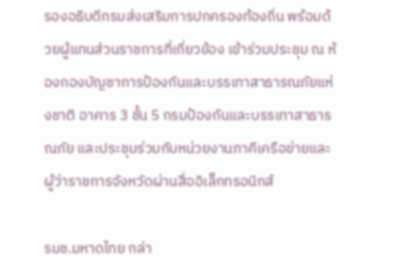รองอธิบดีกรมส่งเสริมการปกครองท้องถิ่น พร้อมด้วยผู้แทนส่วนราชการที่เกี่ยวข้อง เข้าร่วมประชุม ณ ห้องกองบัญชาการป้องกันและบรรเทาสาธารณภัยแห่งชาติ อาคาร 3 ชั้น 5 กรมป้องกันและบรรเทาสาธารณภัย และประชุมร่วมกับหน่วยงานภาคีเครือข่ายและผู้ว่าราชการจังหวัดผ่านสื่ออิเล็กทรอนิกส์

รมช.มหาดไทย กล่า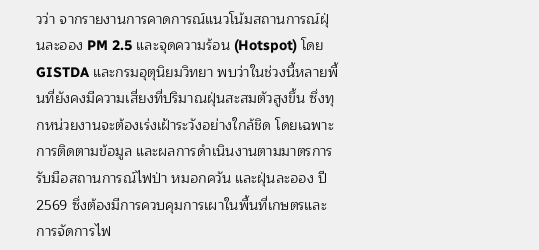วว่า จากรายงานการคาดการณ์แนวโน้มสถานการณ์ฝุ่นละออง PM 2.5 และจุดความร้อน (Hotspot) โดย GISTDA และกรมอุตุนิยมวิทยา พบว่าในช่วงนี้หลายพื้นที่ยังคงมีความเสี่ยงที่ปริมาณฝุ่นสะสมตัวสูงขึ้น ซึ่งทุกหน่วยงานจะต้องเร่งเฝ้าระวังอย่างใกล้ชิด โดยเฉพาะการติดตามข้อมูล และผลการดำเนินงานตามมาตรการรับมือสถานการณ์ไฟป่า หมอกควัน และฝุ่นละออง ปี 2569 ซึ่งต้องมีการควบคุมการเผาในพื้นที่เกษตรและการจัดการไฟ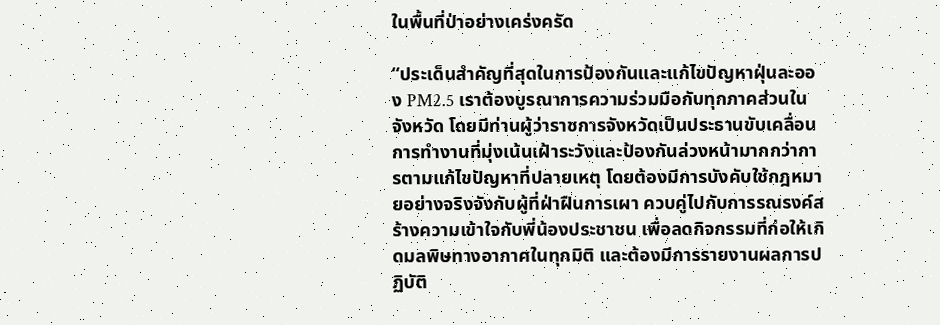ในพื้นที่ป่าอย่างเคร่งครัด

“ประเด็นสำคัญที่สุดในการป้องกันและแก้ไขปัญหาฝุ่นละออง PM2.5 เราต้องบูรณาการความร่วมมือกับทุกภาคส่วนในจังหวัด โดยมีท่านผู้ว่าราชการจังหวัดเป็นประธานขับเคลื่อนการทำงานที่มุ่งเน้นเฝ้าระวังและป้องกันล่วงหน้ามากกว่าการตามแก้ไขปัญหาที่ปลายเหตุ โดยต้องมีการบังคับใช้กฎหมายอย่างจริงจังกับผู้ที่ฝ่าฝืนการเผา ควบคู่ไปกับการรณรงค์สร้างความเข้าใจกับพี่น้องประชาชน เพื่อลดกิจกรรมที่ก่อให้เกิดมลพิษทางอากาศในทุกมิติ และต้องมีการรายงานผลการปฏิบัติ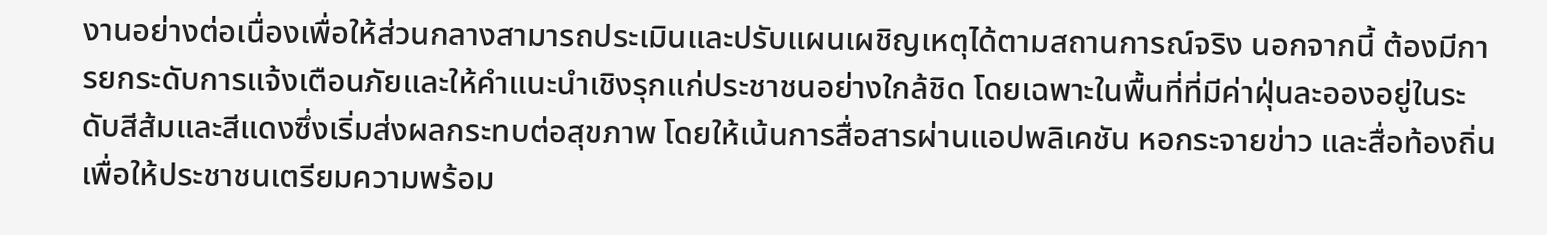งานอย่างต่อเนื่องเพื่อให้ส่วนกลางสามารถประเมินและปรับแผนเผชิญเหตุได้ตามสถานการณ์จริง นอกจากนี้ ต้องมีการยกระดับการแจ้งเตือนภัยและให้คำแนะนำเชิงรุกแก่ประชาชนอย่างใกล้ชิด โดยเฉพาะในพื้นที่ที่มีค่าฝุ่นละอองอยู่ในระดับสีส้มและสีแดงซึ่งเริ่มส่งผลกระทบต่อสุขภาพ โดยให้เน้นการสื่อสารผ่านแอปพลิเคชัน หอกระจายข่าว และสื่อท้องถิ่น เพื่อให้ประชาชนเตรียมความพร้อม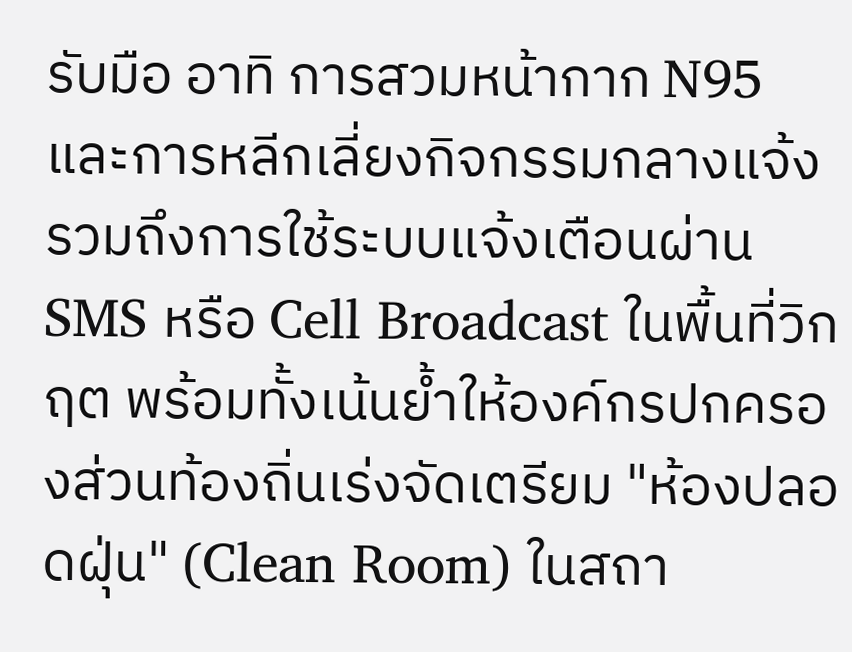รับมือ อาทิ การสวมหน้ากาก N95 และการหลีกเลี่ยงกิจกรรมกลางแจ้ง รวมถึงการใช้ระบบแจ้งเตือนผ่าน SMS หรือ Cell Broadcast ในพื้นที่วิกฤต พร้อมทั้งเน้นย้ำให้องค์กรปกครองส่วนท้องถิ่นเร่งจัดเตรียม "ห้องปลอดฝุ่น" (Clean Room) ในสถา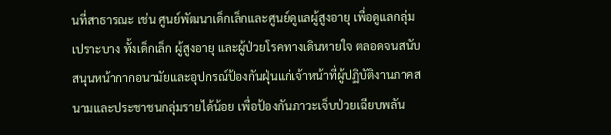นที่สาธารณะ เช่น ศูนย์พัฒนาเด็กเล็กและศูนย์ดูแลผู้สูงอายุ เพื่อดูแลกลุ่มเปราะบาง ทั้งเด็กเล็ก ผู้สูงอายุ และผู้ป่วยโรคทางเดินหายใจ ตลอดจนสนับสนุนหน้ากากอนามัยและอุปกรณ์ป้องกันฝุ่นแก่เจ้าหน้าที่ผู้ปฏิบัติงานภาคสนามและประชาชนกลุ่มรายได้น้อย เพื่อป้องกันภาวะเจ็บป่วยเฉียบพลัน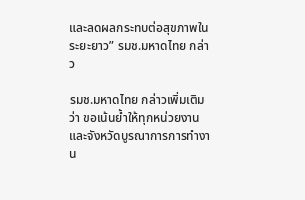และลดผลกระทบต่อสุขภาพในระยะยาว” รมช.มหาดไทย กล่าว

รมช.มหาดไทย กล่าวเพิ่มเติมว่า ขอเน้นย้ำให้ทุกหน่วยงานและจังหวัดบูรณาการการทำงาน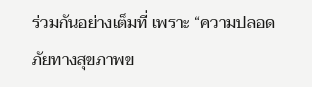ร่วมกันอย่างเต็มที่ เพราะ “ความปลอดภัยทางสุขภาพข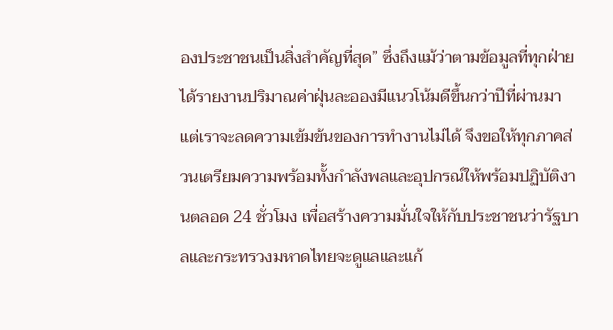องประชาชนเป็นสิ่งสำคัญที่สุด” ซึ่งถึงแม้ว่าตามข้อมูลที่ทุกฝ่ายได้รายงานปริมาณค่าฝุ่นละอองมีแนวโน้มดีขึ้นกว่าปีที่ผ่านมา แต่เราจะลดความเข้มข้นของการทำงานไม่ได้ จึงขอให้ทุกภาคส่วนเตรียมความพร้อมทั้งกำลังพลและอุปกรณ์ให้พร้อมปฏิบัติงานตลอด 24 ชั่วโมง เพื่อสร้างความมั่นใจให้กับประชาชนว่ารัฐบาลและกระทรวงมหาดไทยจะดูแลและแก้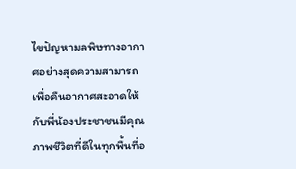ไขปัญหามลพิษทางอากาศอย่างสุดความสามารถ เพื่อคืนอากาศสะอาดให้กับพี่น้องประชาชนมีคุณภาพชีวิตที่ดีในทุกพื้นที่อ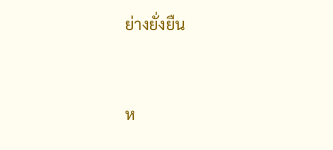ย่างยั่งยืน


ห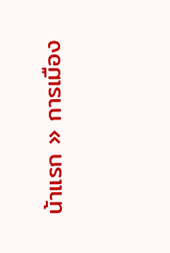น้าแรก » การเมือง